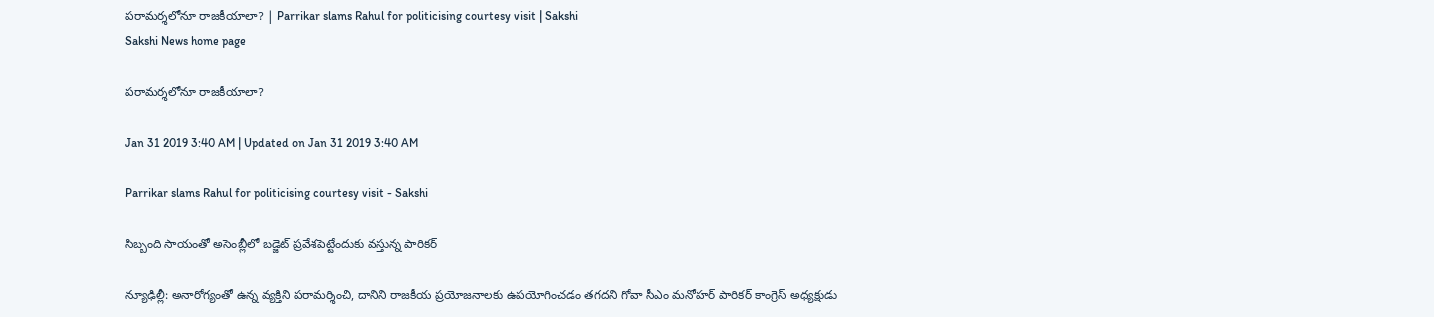పరామర్శలోనూ రాజకీయాలా? | Parrikar slams Rahul for politicising courtesy visit | Sakshi
Sakshi News home page

పరామర్శలోనూ రాజకీయాలా?

Jan 31 2019 3:40 AM | Updated on Jan 31 2019 3:40 AM

Parrikar slams Rahul for politicising courtesy visit - Sakshi

సిబ్బంది సాయంతో అసెంబ్లీలో బడ్జెట్‌ ప్రవేశపెట్టేందుకు వస్తున్న పారికర్‌

న్యూఢిల్లీ: అనారోగ్యంతో ఉన్న వ్యక్తిని పరామర్శించి, దానిని రాజకీయ ప్రయోజనాలకు ఉపయోగించడం తగదని గోవా సీఎం మనోహర్‌ పారికర్‌ కాంగ్రెస్‌ అధ్యక్షుడు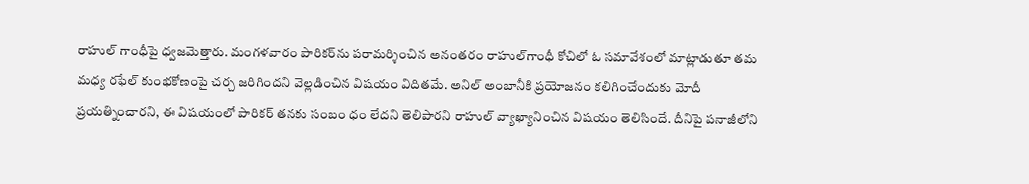రాహుల్‌ గాంధీపై ధ్వజమెత్తారు. మంగళవారం పారికర్‌ను పరామర్శించిన అనంతరం రాహుల్‌గాంధీ కోచిలో ఓ సమావేశంలో మాట్లాడుతూ తమ మధ్య రఫేల్‌ కుంభకోణంపై చర్చ జరిగిందని వెల్లడించిన విషయం విదితమే. అనిల్‌ అంబానీకి ప్రయోజనం కలిగించేందుకు మోదీ ప్రయత్నించారని, ఈ విషయంలో పారికర్‌ తనకు సంబం ధం లేదని తెలిపారని రాహుల్‌ వ్యాఖ్యానించిన విషయం తెలిసిందే. దీనిపై పనాజీలోని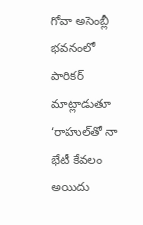గోవా అసెంబ్లీ భవనంలో పారికర్‌ మాట్లాడుతూ ‘రాహుల్‌తో నా భేటీ కేవలం అయిదు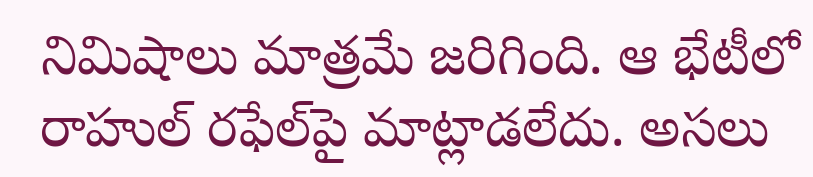నిమిషాలు మాత్రమే జరిగింది. ఆ భేటీలో రాహుల్‌ రఫేల్‌పై మాట్లాడలేదు. అసలు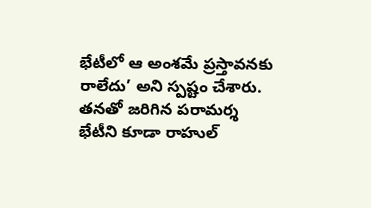భేటీలో ఆ అంశమే ప్రస్తావనకు రాలేదు’ అని స్పష్టం చేశారు. తనతో జరిగిన పరామర్శ భేటీని కూడా రాహుల్‌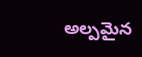అల్పమైన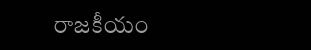రాజకీయం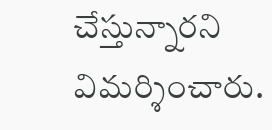చేస్తున్నారని విమర్శించారు.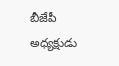బీజేపీ అధ్యక్షుడు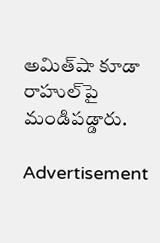అమిత్‌షా కూడా రాహుల్‌పై మండిపడ్డారు.

Advertisement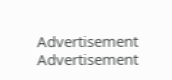Advertisement
Advertisement